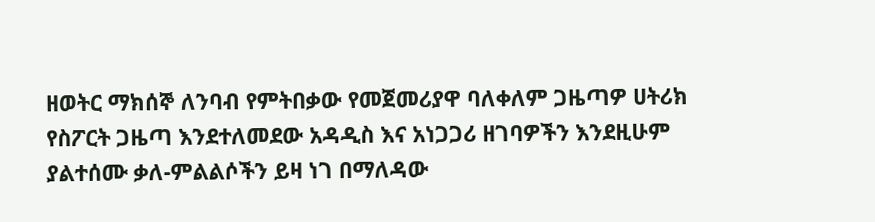ዘወትር ማክሰኞ ለንባብ የምትበቃው የመጀመሪያዋ ባለቀለም ጋዜጣዎ ሀትሪክ የስፖርት ጋዜጣ እንደተለመደው አዳዲስ እና አነጋጋሪ ዘገባዎችን እንደዚሁም ያልተሰሙ ቃለ-ምልልሶችን ይዛ ነገ በማለዳው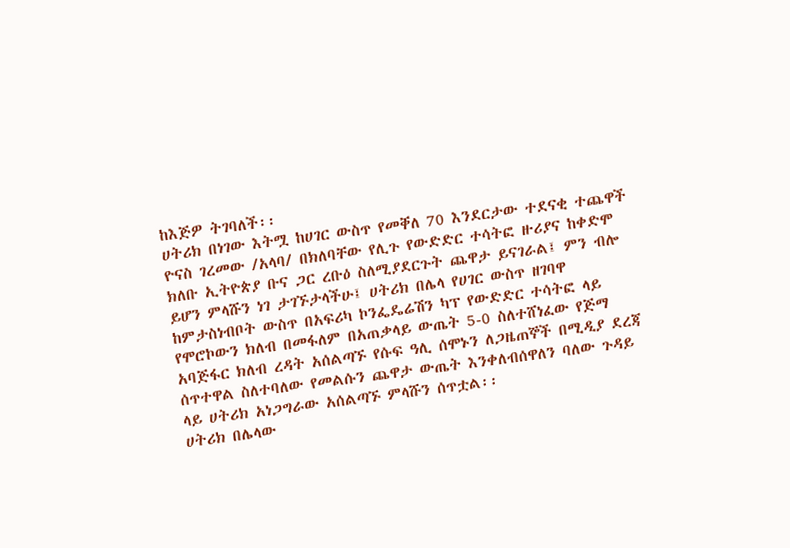ከእጅዎ ትገባለች፡፡
ሀትሪክ በነገው እትሟ ከሀገር ውስጥ የመቐለ 70 እንደርታው ተደናቂ ተጨዋች ዮናስ ገረመው /አላባ/ በክለባቸው የሊጉ የውድድር ተሳትፎ ዙሪያና ከቀድሞ ክለቡ ኢትዮጵያ ቡና ጋር ረቡዕ ስለሚያደርጉት ጨዋታ ይናገራል፤ ምን ብሎ ይሆን ምላሹን ነገ ታገኙታላችሁ፤ ሀትሪክ በሌላ የሀገር ውስጥ ዘገባዋ ከምታስነብቦት ውስጥ በአፍሪካ ኮንፌዴሬሽን ካፕ የውድድር ተሳትፎ ላይ የሞሮኮውን ክለብ በመፋለም በአጠቃላይ ውጤት 5-0 ስለተሸነፈው የጅማ አባጅፋር ክለብ ረዳት አሰልጣኙ የሱፍ ዓሊ ሰሞኑን ለጋዜጠኞች በሚዲያ ደረጃ ሰጥተዋል ስለተባለው የመልሱን ጨዋታ ውጤት እንቀለብሰዋለን ባለው ጉዳይ ላይ ሀትሪክ አነጋግራው አሰልጣኙ ምላሹን ሰጥቷል፡፡
ሀትሪክ በሌላው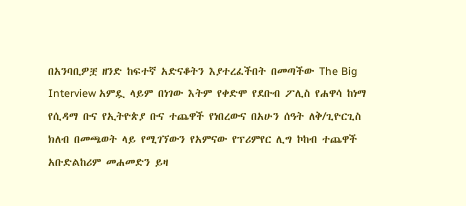በአንባቢዎቿ ዘንድ ከፍተኛ አድናቆትን እያተረፈችበት በመጣችው The Big Interview አምዷ ላይም በነገው እትም የቀድሞ የደቡብ ፖሊስ የሐዋሳ ከነማ የሲዳማ ቡና የኢትዮጵያ ቡና ተጨዋች የነበረውና በአሁን ሰዓት ለቅ/ጊዮርጊስ ክለብ በመጫወት ላይ የሚገኘውን የአምናው የፕሪምየር ሊግ ኮከብ ተጨዋች አቡድልከሪም መሐመድን ይዛ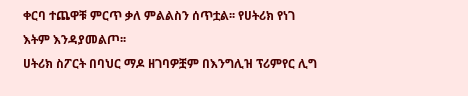ቀርባ ተጨዋቹ ምርጥ ቃለ ምልልስን ሰጥቷል፡፡ የሀትሪክ የነገ እትም እንዳያመልጦ፡፡
ሀትሪክ ስፖርት በባህር ማዶ ዘገባዎቿም በእንግሊዝ ፕሪምየር ሊግ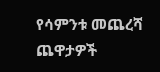የሳምንቱ መጨረሻ ጨዋታዎች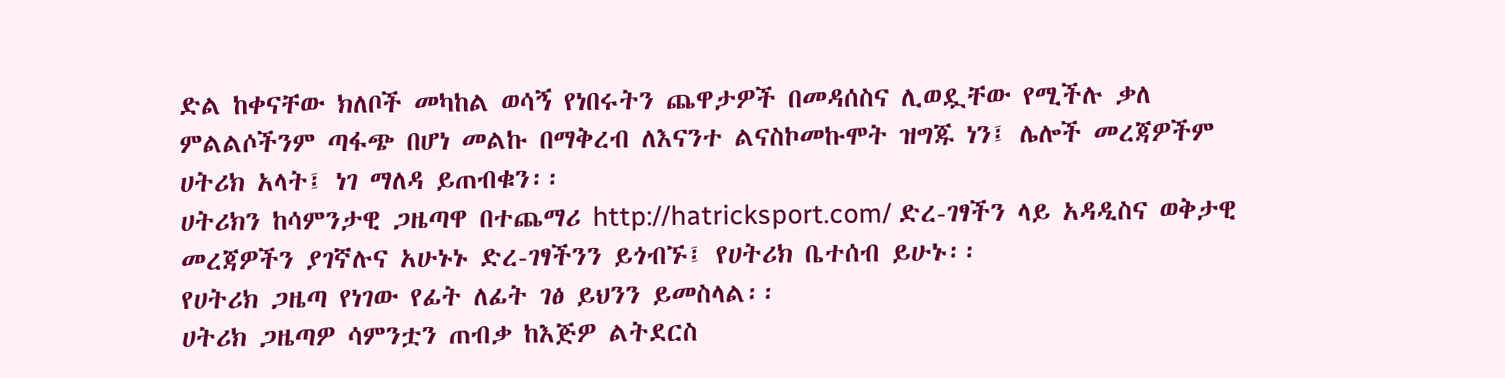ድል ከቀናቸው ክለቦች መካከል ወሳኝ የነበሩትን ጨዋታዎች በመዳሰስና ሊወዷቸው የሚችሉ ቃለ ምልልሶችንም ጣፋጭ በሆነ መልኩ በማቅረብ ለእናንተ ልናስኮመኩሞት ዝግጁ ነን፤ ሌሎች መረጃዎችም ሀትሪክ አላት፤ ነገ ማለዳ ይጠብቁን፡፡
ሀትሪክን ከሳምንታዊ ጋዜጣዋ በተጨማሪ http://hatricksport.com/ ድረ-ገፃችን ላይ አዳዲስና ወቅታዊ መረጃዎችን ያገኛሉና አሁኑኑ ድረ-ገፃችንን ይጎብኙ፤ የሀትሪክ ቤተሰብ ይሁኑ፡፡
የሀትሪክ ጋዜጣ የነገው የፊት ለፊት ገፅ ይህንን ይመስላል፡፡
ሀትሪክ ጋዜጣዎ ሳምንቷን ጠብቃ ከእጅዎ ልትደርስ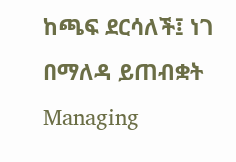ከጫፍ ደርሳለች፤ ነገ በማለዳ ይጠብቋት
Managing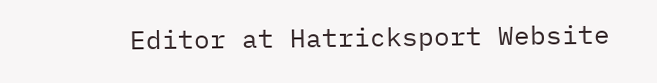Editor at Hatricksport Website